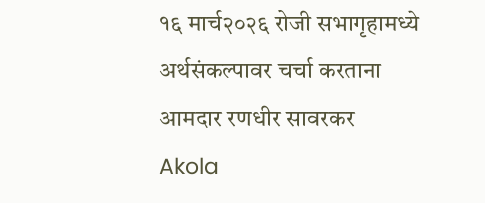१६ मार्च२०२६ रोजी सभागृहामध्ये अर्थसंकल्पावर चर्चा करताना आमदार रणधीर सावरकर
Akola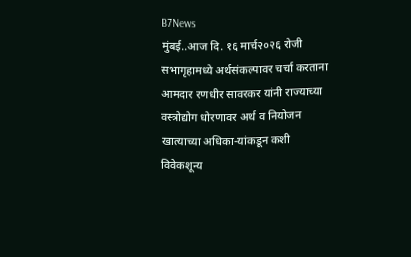B7News
मुंबई..आज दि. १६ मार्च२०२६ रोजी सभागृहामध्ये अर्थसंकल्पावर चर्चा करताना आमदार रणधीर सावरकर यांनी राज्याच्या वस्त्रोद्योग धोरणावर अर्थ व नियोजन खात्याच्या अधिका-यांकडून कशी विवेकशून्य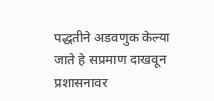पद्धतीने अडवणुक केल्या जाते हे सप्रमाण दाखवून प्रशासनावर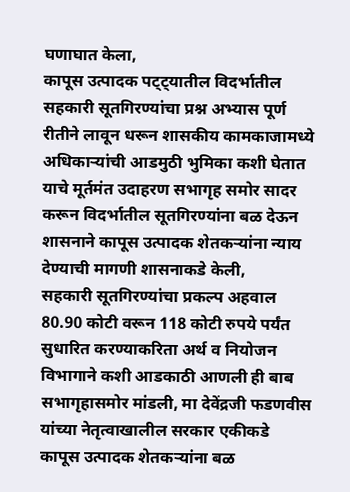घणाघात केला,
कापूस उत्पादक पट्ट्यातील विदर्भातील सहकारी सूतगिरण्यांचा प्रश्न अभ्यास पूर्ण रीतीने लावून धरून शासकीय कामकाजामध्ये अधिकाऱ्यांची आडमुठी भुमिका कशी घेतात याचे मूर्तमंत उदाहरण सभागृह समोर सादर करून विदर्भातील सूतगिरण्यांना बळ देऊन शासनाने कापूस उत्पादक शेतकऱ्यांना न्याय देण्याची मागणी शासनाकडे केली,
सहकारी सूतगिरण्यांचा प्रकल्प अहवाल 80.90 कोटी वरून 118 कोटी रुपये पर्यंत सुधारित करण्याकरिता अर्थ व नियोजन विभागाने कशी आडकाठी आणली ही बाब सभागृहासमोर मांडली, मा देवेंद्रजी फडणवीस यांच्या नेतृत्वाखालील सरकार एकीकडे कापूस उत्पादक शेतकऱ्यांना बळ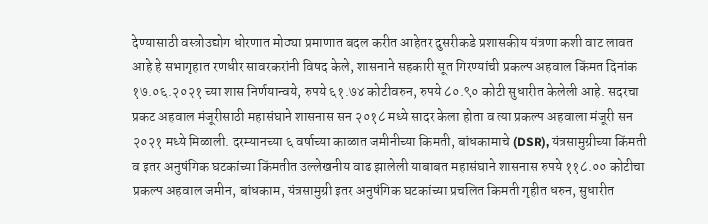देण्यासाठी वस्त्रोउद्योग धोरणात मोठ्या प्रमाणात बदल करीत आहेतर दुसरीकडे प्रशासकीय यंत्रणा कशी वाट लावत आहे हे सभागृहात रणधीर सावरकरांनी विषद केले, शासनाने सहकारी सूत गिरण्यांची प्रकल्प अहवाल किंमत दिनांक १७.०६.२०२१ च्या शास निर्णयान्वये, रुपये ६१.७४ कोटीवरुन, रुपये ८०.९० कोटी सुधारीत केलेली आहे. सदरचा प्रकट अहवाल मंजूरीसाठी महासंघाने शासनास सन २०१८ मध्ये सादर केला होता व त्या प्रकल्प अहवाला मंजूरी सन २०२१ मध्ये मिळाली. दरम्यानच्या ६ वर्षाच्या काळात जमीनीच्या किमती, बांधकामाचे (DSR), यंत्रसामुग्रीच्या किंमती व इतर अनुषंगिक घटकांच्या किंमतीत उल्लेखनीय वाढ झालेली याबाबत महासंघाने शासनास रुपये ११८.०० कोटीचा प्रकल्प अहवाल जमीन, बांधकाम, यंत्रसामुग्री इतर अनुषंगिक घटकांच्या प्रचलित किमती गृहीत धरुन, सुधारीत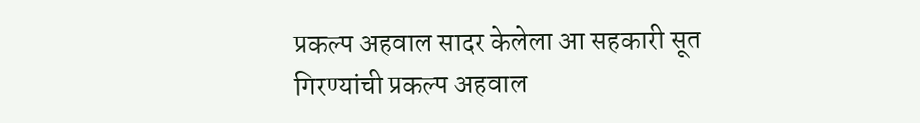प्रकल्प अहवाल सादर केलेला आ सहकारी सूत गिरण्यांची प्रकल्प अहवाल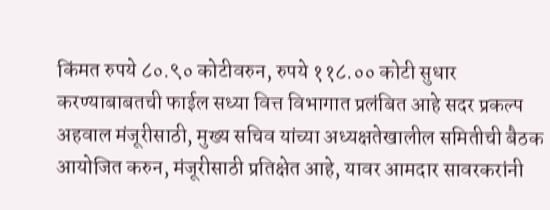किंमत रुपये ८०.९० कोटीवरुन, रुपये ११८.०० कोटी सुधार करण्याबाबतची फाईल सध्या वित्त विभागात प्रलंबित आहे सदर प्रकल्प अहवाल मंजूरीसाठी, मुख्य सचिव यांच्या अध्यक्षतेखालील समितीची बैठक आयोजित करुन, मंजूरीसाठी प्रतिक्षेत आहे, यावर आमदार सावरकरांनी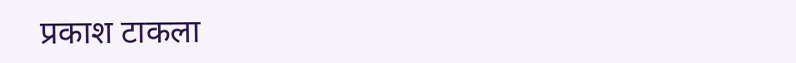प्रकाश टाकला